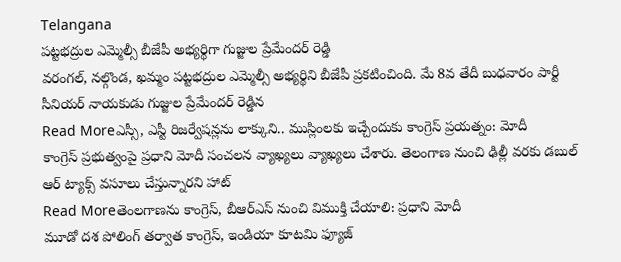Telangana
పట్టభద్రుల ఎమ్మెల్సీ బీజేపీ అభ్యర్థిగా గుజ్జుల ప్రేమేందర్ రెడ్డి
వరంగల్, నల్గొండ, ఖమ్మం పట్టభద్రుల ఎమ్మెల్సీ అభ్యర్థిని బీజేపీ ప్రకటించింది. మే 8వ తేదీ బుధవారం పార్టీ సీనియర్ నాయకుడు గుజ్జుల ప్రేమేందర్ రెడ్డిన
Read Moreఎస్సీ, ఎస్టీ రిజర్వేషన్లను లాక్కుని.. ముస్లింలకు ఇచ్చేందుకు కాంగ్రెస్ ప్రయత్నం: మోదీ
కాంగ్రెస్ ప్రభుత్వంపై ప్రధాని మోదీ సంచలన వ్యాఖ్యలు వ్యాఖ్యలు చేశారు. తెలంగాణ నుంచి ఢిల్లీ వరకు డబుల్ ఆర్ ట్యాక్స్ వసూలు చేస్తున్నారని హాట్
Read Moreతెంలగాణను కాంగ్రెస్, బీఆర్ఎస్ నుంచి విముక్తి చేయాలి: ప్రధాని మోదీ
మూడో దశ పోలింగ్ తర్వాత కాంగ్రెస్, ఇండియా కూటమి ఫ్యూజ్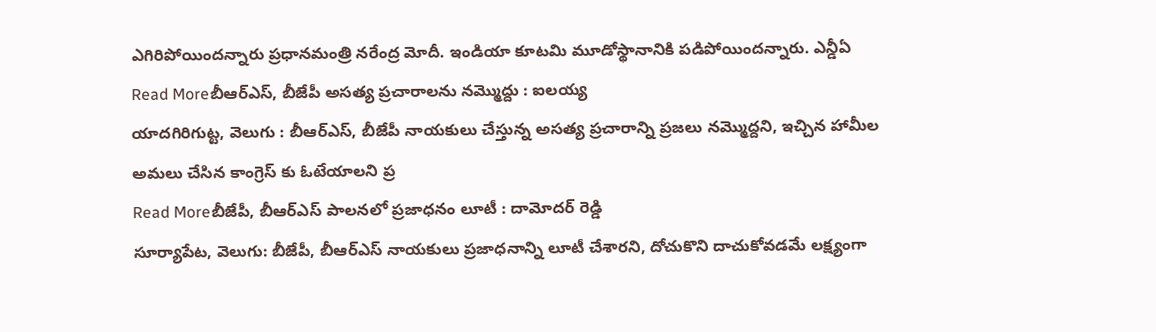ఎగిరిపోయిందన్నారు ప్రధానమంత్రి నరేంద్ర మోదీ. ఇండియా కూటమి మూడోస్థానానికి పడిపోయిందన్నారు. ఎన్డీఏ
Read Moreబీఆర్ఎస్, బీజేపీ అసత్య ప్రచారాలను నమ్మొద్దు : ఐలయ్య
యాదగిరిగుట్ట, వెలుగు : బీఆర్ఎస్, బీజేపీ నాయకులు చేస్తున్న అసత్య ప్రచారాన్ని ప్రజలు నమ్మొద్దని, ఇచ్చిన హామీల అమలు చేసిన కాంగ్రెస్ కు ఓటేయాలని ప్ర
Read Moreబీజేపీ, బీఆర్ఎస్ పాలనలో ప్రజాధనం లూటీ : దామోదర్ రెడ్డి
సూర్యాపేట, వెలుగు: బీజేపీ, బీఆర్ఎస్ నాయకులు ప్రజాధనాన్ని లూటీ చేశారని, దోచుకొని దాచుకోవడమే లక్ష్యంగా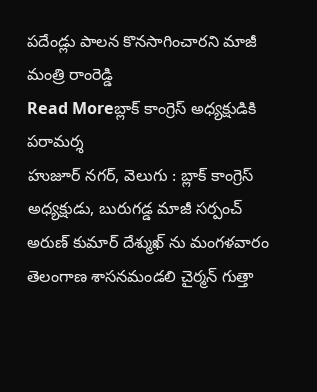పదేండ్లు పాలన కొనసాగించారని మాజీ మంత్రి రాంరెడ్డి
Read Moreబ్లాక్ కాంగ్రెస్ అధ్యక్షుడికి పరామర్శ
హుజూర్ నగర్, వెలుగు : బ్లాక్ కాంగ్రెస్ అధ్యక్షుడు, బురుగడ్డ మాజీ సర్పంచ్ అరుణ్ కుమార్ దేశ్ముఖ్ ను మంగళవారం తెలంగాణ శాసనమండలి చైర్మన్ గుత్తా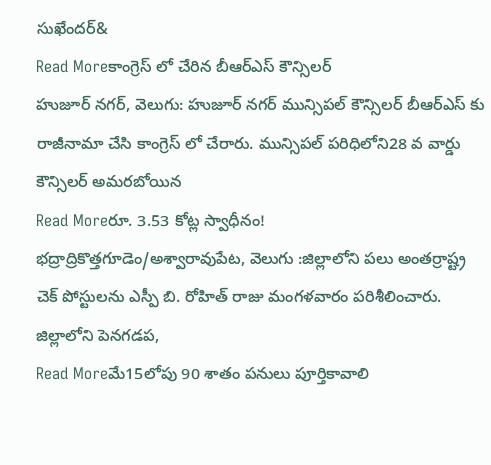సుఖేందర్&
Read Moreకాంగ్రెస్ లో చేరిన బీఆర్ఎస్ కౌన్సిలర్
హుజూర్ నగర్, వెలుగు: హుజూర్ నగర్ మున్సిపల్ కౌన్సిలర్ బీఆర్ఎస్ కు రాజీనామా చేసి కాంగ్రెస్ లో చేరారు. మున్సిపల్ పరిధిలోని28 వ వార్డు కౌన్సిలర్ అమరబోయిన
Read Moreరూ. 3.53 కోట్ల స్వాధీనం!
భద్రాద్రికొత్తగూడెం/అశ్వారావుపేట, వెలుగు :జిల్లాలోని పలు అంతర్రాష్ట్ర చెక్ పోస్టులను ఎస్పీ బి. రోహిత్ రాజు మంగళవారం పరిశీలించారు. జిల్లాలోని పెనగడప,
Read Moreమే15లోపు 90 శాతం పనులు పూర్తికావాలి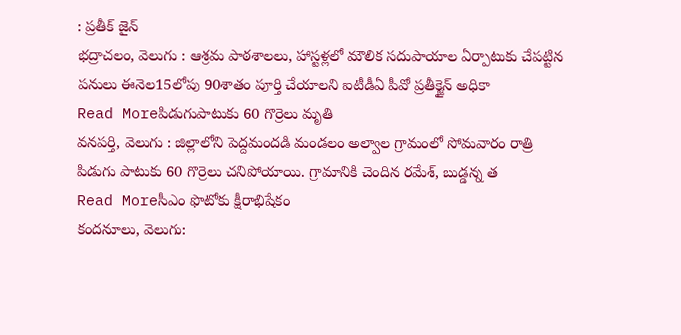: ప్రతీక్ జైన్
భద్రాచలం, వెలుగు : ఆశ్రమ పాఠశాలలు, హాస్టళ్లలో మౌలిక సదుపాయాల ఏర్పాటుకు చేపట్టిన పనులు ఈనెల15లోపు 90శాతం పూర్తి చేయాలని ఐటీడీఏ పీవో ప్రతీక్జైన్ అధికా
Read Moreపిడుగుపాటుకు 60 గొర్రెలు మృతి
వనపర్తి, వెలుగు : జిల్లాలోని పెద్దమందడి మండలం అల్వాల గ్రామంలో సోమవారం రాత్రి పిడుగు పాటుకు 60 గొర్రెలు చనిపోయాయి. గ్రామానికి చెందిన రమేశ్, బుడ్డన్న త
Read Moreసీఎం ఫొటోకు క్షీరాభిషేకం
కందనూలు, వెలుగు: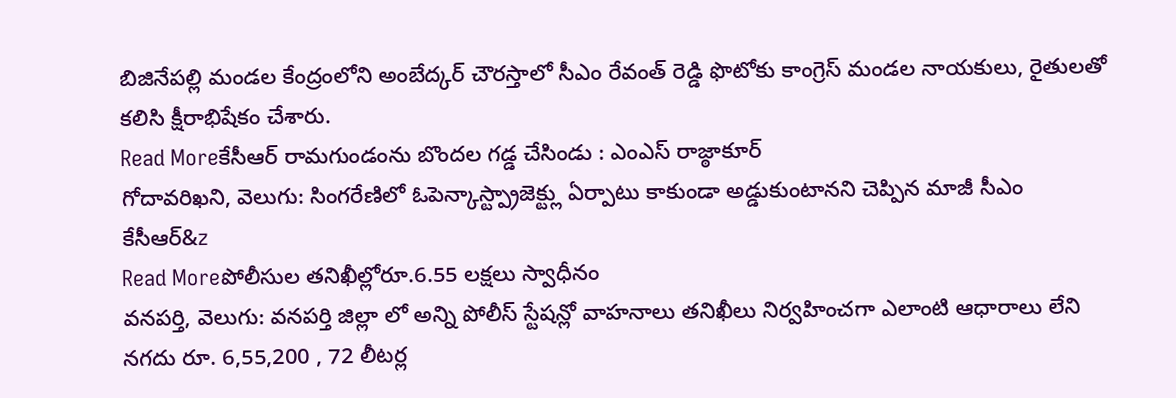బిజినేపల్లి మండల కేంద్రంలోని అంబేద్కర్ చౌరస్తాలో సీఎం రేవంత్ రెడ్డి ఫొటోకు కాంగ్రెస్ మండల నాయకులు, రైతులతో కలిసి క్షీరాభిషేకం చేశారు.
Read Moreకేసీఆర్ రామగుండంను బొందల గడ్డ చేసిండు : ఎంఎస్ రాజ్ఠాకూర్
గోదావరిఖని, వెలుగు: సింగరేణిలో ఓపెన్కాస్ట్ప్రాజెక్ట్లు ఏర్పాటు కాకుండా అడ్డుకుంటానని చెప్పిన మాజీ సీఎం కేసీఆర్&z
Read Moreపోలీసుల తనిఖీల్లోరూ.6.55 లక్షలు స్వాధీనం
వనపర్తి, వెలుగు: వనపర్తి జిల్లా లో అన్ని పోలీస్ స్టేషన్లో వాహనాలు తనిఖీలు నిర్వహించగా ఎలాంటి ఆధారాలు లేని నగదు రూ. 6,55,200 , 72 లీటర్ల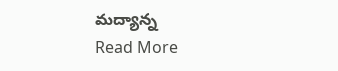మద్యాన్న
Read More